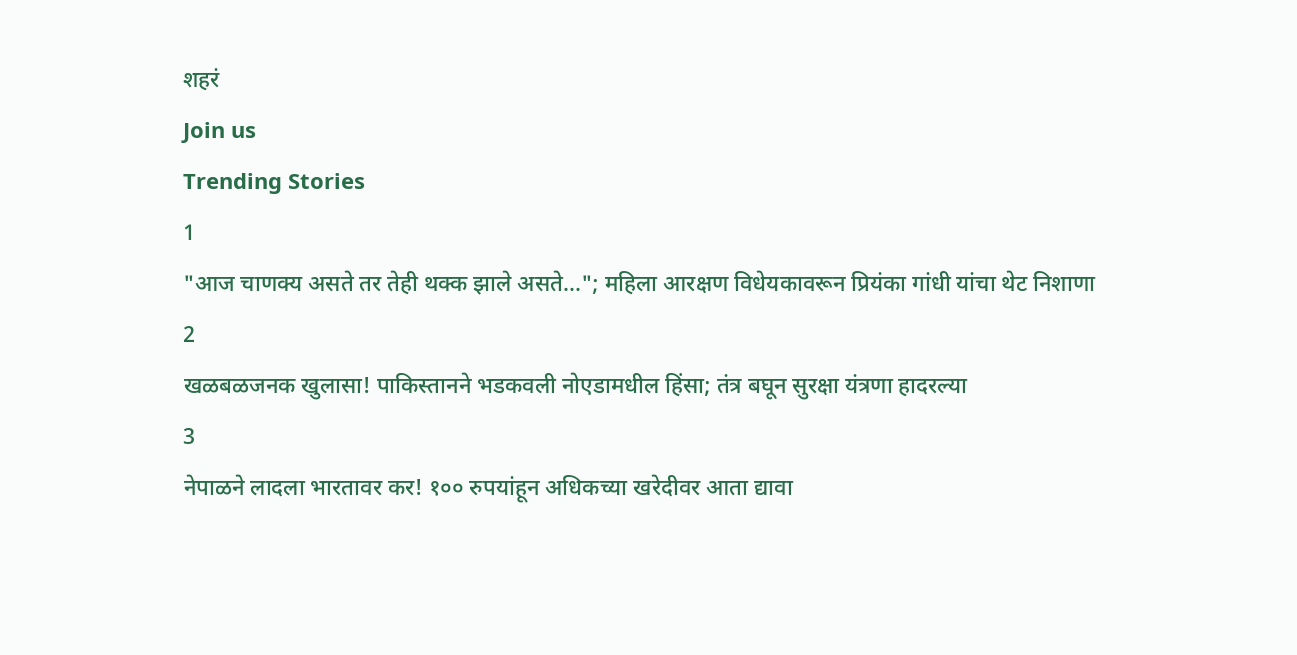शहरं
Join us
Trending Stories
1
"आज चाणक्य असते तर तेही थक्क झाले असते..."; महिला आरक्षण विधेयकावरून प्रियंका गांधी यांचा थेट निशाणा
2
खळबळजनक खुलासा! पाकिस्तानने भडकवली नोएडामधील हिंसा; तंत्र बघून सुरक्षा यंत्रणा हादरल्या
3
नेपाळने लादला भारतावर कर! १०० रुपयांहून अधिकच्या खरेदीवर आता द्यावा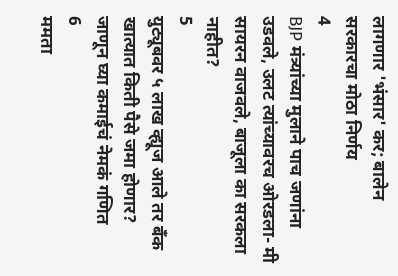लागणार 'भंसार' कर; बालेन सरकारचा मोठा निर्णय
4
BJP मंत्र्यांच्या मुलाने पाच जणांना उडवले, उलट त्यांच्यावरच ओरडला- मी सायरन वाजवले, बाजूला का सरकला नाहीत?
5
युट्यूबवर ५ लाख व्ह्यूज आले तर बँक खात्यात किती पैसे जमा होणार? जाणून घ्या कमाईचं नेमकं गणित
6
ममता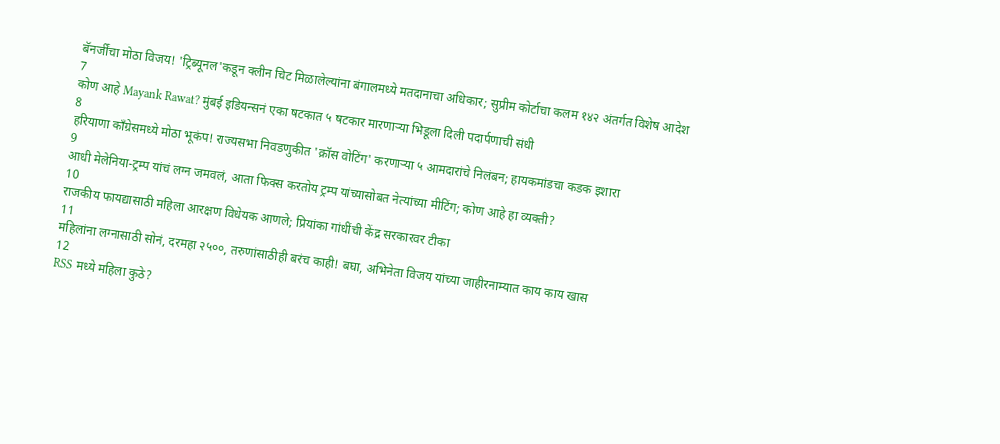बॅनर्जींचा मोठा विजय! 'ट्रिब्यूनल'कडून क्लीन चिट मिळालेल्यांना बंगालमध्ये मतदानाचा अधिकार; सुप्रीम कोर्टाचा कलम १४२ अंतर्गत विशेष आदेश
7
कोण आहे Mayank Rawat? मुंबई इडियन्सनं एका षटकात ५ षटकार मारणाऱ्या भिडूला दिली पदार्पणाची संधी
8
हरियाणा काँग्रेसमध्ये मोठा भूकंप! राज्यसभा निवडणुकीत 'क्रॉस वोटिंग' करणाऱ्या ५ आमदारांचे निलंबन; हायकमांडचा कडक इशारा
9
आधी मेलेनिया-ट्रम्प यांचं लग्न जमवलं, आता फिक्स करतोय ट्रम्प यांच्यासोबत नेत्यांच्या मीटिंग; कोण आहे हा व्यक्ती?
10
राजकीय फायद्यासाठी महिला आरक्षण विधेयक आणले; प्रियांका गांधींची केंद्र सरकारवर टीका
11
महिलांना लग्नासाठी सोनं, दरमहा २५००, तरुणांसाठीही बरंच काही! बघा, अभिनेता विजय यांच्या जाहीरनाम्यात काय काय खास
12
RSS मध्ये महिला कुठे?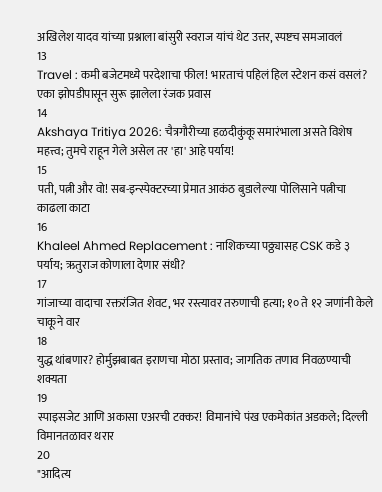अखिलेश यादव यांच्या प्रश्नाला बांसुरी स्वराज यांचं थेट उत्तर, स्पष्टच समजावलं
13
Travel : कमी बजेटमध्ये परदेशाचा फील! भारताचं पहिलं हिल स्टेशन कसं वसलं? एका झोपडीपासून सुरू झालेला रंजक प्रवास
14
Akshaya Tritiya 2026: चैत्रगौरीच्या हळदीकुंकू समारंभाला असते विशेष महत्त्व; तुमचे राहून गेले असेल तर 'हा' आहे पर्याय!
15
पती, पत्नी और वो! सब-इन्स्पेक्टरच्या प्रेमात आकंठ बुडालेल्या पोलिसाने पत्नीचा काढला काटा
16
Khaleel Ahmed Replacement : नाशिकच्या पठ्ठ्यासह CSK कडे ३ पर्याय; ऋतुराज कोणाला देणार संधी?
17
गांजाच्या वादाचा रक्तरंजित शेवट, भर रस्त्यावर तरुणाची हत्या; १० ते १२ जणांनी केले चाकूने वार
18
युद्ध थांबणार? होर्मुझबाबत इराणचा मोठा प्रस्ताव; जागतिक तणाव निवळण्याची शक्यता
19
स्पाइसजेट आणि अकासा एअरची टक्कर! विमानांचे पंख एकमेकांत अडकले; दिल्ली विमानतळावर थरार
20
"आदित्य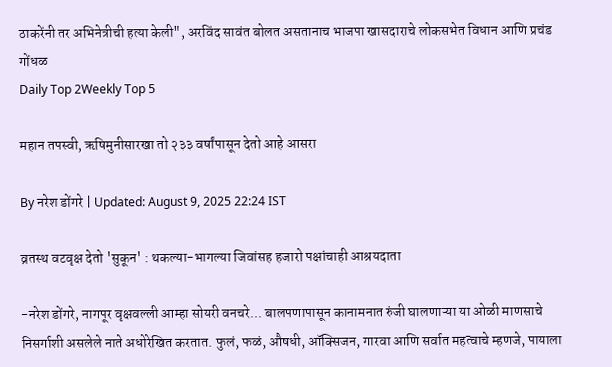ठाकरेंनी तर अभिनेत्रीची हत्या केली", अरविंद सावंत बोलत असतानाच भाजपा खासदाराचे लोकसभेत विधान आणि प्रचंड गोंधळ
Daily Top 2Weekly Top 5

महान तपस्वी, ऋषिमुनीसारखा तो २३३ वर्षांपासून देतो आहे आसरा

By नरेश डोंगरे | Updated: August 9, 2025 22:24 IST

व्रतस्थ वटवृक्ष देतो 'सुकून' : थकल्या-भागल्या जिवांसह हजारो पक्षांचाही आश्रयदाता

-नरेश डोंगरे, नागपूर वृक्षवल्ली आम्हा सोयरी वनचरे... बालपणापासून कानामनात रुंजी घालणाऱ्या या ओळी माणसाचे निसर्गाशी असलेले नाते अधोरेखित करतात. फुलं, फळं, औषधी, ऑक्सिजन, गारवा आणि सर्वात महत्वाचे म्हणजे, पायाला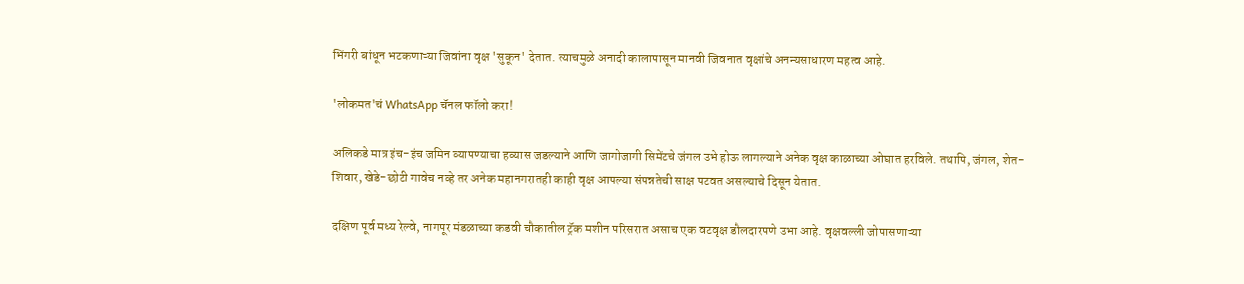भिंगरी बांधून भटकणाऱ्या जिवांना वृक्ष 'सुकून' देतात. त्याचमुळे अनादी कालापासून मानवी जिवनात वृक्षांचे अनन्यसाधारण महत्व आहे.

'लोकमत'चं WhatsApp चॅनल फॉलो करा!

अलिकडे मात्र इंच-इंच जमिन व्यापण्याचा हव्यास जडल्याने आणि जागोजागी सिमेंटचे जंगल उभे होऊ लागल्याने अनेक वृक्ष काळाच्या ओघात हरविले. तथापि, जंगल, शेत-शिवार, खेडे-छोटी गावेच नव्हे तर अनेक महानगरातही काही वृक्ष आपल्या संपन्नतेची साक्ष पटवत असल्याचे दिसून येतात.

दक्षिण पूर्व मध्य रेल्वे, नागपूर मंडळाच्या कडवी चौकातील ट्रॅक मशीन परिसरात असाच एक वटवृक्ष डौलदारपणे उभा आहे. वृक्षवल्ली जोपासणाऱ्या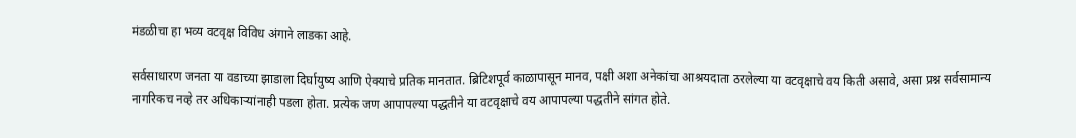मंडळीचा हा भव्य वटवृक्ष विविध अंगाने लाडका आहे.

सर्वसाधारण जनता या वडाच्या झाडाला दिर्घायुष्य आणि ऐक्याचे प्रतिक मानतात. ब्रिटिशपूर्व काळापासून मानव, पक्षी अशा अनेकांचा आश्रयदाता ठरलेल्या या वटवृक्षाचे वय किती असावे, असा प्रश्न सर्वसामान्य नागरिकच नव्हे तर अधिकाऱ्यांनाही पडला होता. प्रत्येक जण आपापल्या पद्धतीने या वटवृक्षाचे वय आपापल्या पद्धतीने सांगत होते.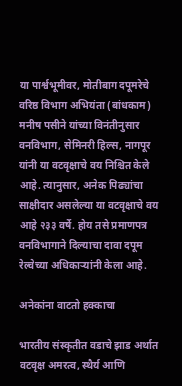या पार्श्वभूमीवर, मोतीबाग दपूमरेचे वरिष्ठ विभाग अभियंता (बांधकाम) मनीष पसीने यांच्या विनंतीनुसार वनविभाग, सेमिनरी हिल्स, नागपूर यांनी या वटवृक्षाचे वय निश्चित केले आहे. त्यानुसार, अनेक पिढ्यांचा साक्षीदार असलेल्या या वटवृक्षाचे वय आहे २३३ वर्षे. होय तसे प्रमाणपत्र वनविभागाने दिल्याचा दावा दपूम रेल्वेच्या अधिकाऱ्यांनी केला आहे.

अनेकांना वाटतो हक्काचा

भारतीय संस्कृतीत वडाचे झाड अर्थात वटवृक्ष अमरत्व, स्थैर्य आणि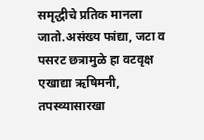समृद्धीचे प्रतिक मानला जातो.असंख्य फांद्या, जटा व पसरट छत्रामुळे हा वटवृक्ष एखाद्या ऋषिमनी, तपस्व्यासारखा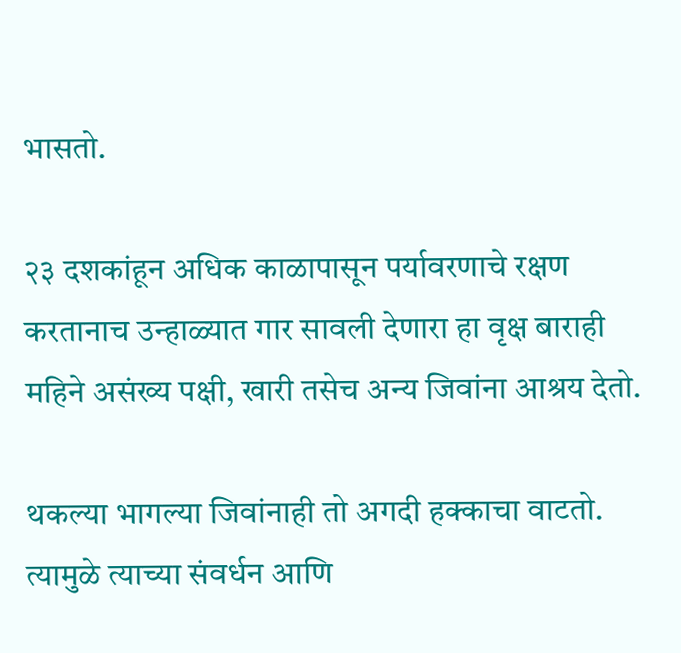भासतो.

२३ दशकांहून अधिक काळापासून पर्यावरणाचे रक्षण करतानाच उन्हाळ्यात गार सावली देणारा हा वृक्ष बाराही महिने असंख्य पक्षी, खारी तसेच अन्य जिवांना आश्रय देतो.

थकल्या भागल्या जिवांनाही तो अगदी हक्काचा वाटतो. त्यामुळे त्याच्या संवर्धन आणि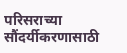परिसराच्या सौंदर्यीकरणासाठी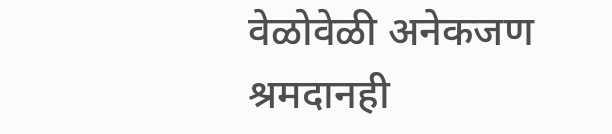वेळोवेळी अनेकजण श्रमदानही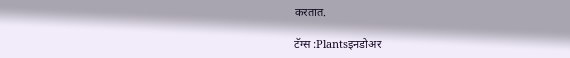करतात.

टॅग्स :Plantsइनडोअर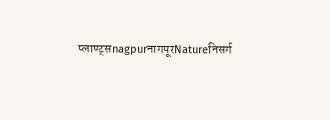प्लाण्ट्सnagpurनागपूरNatureनिसर्ग